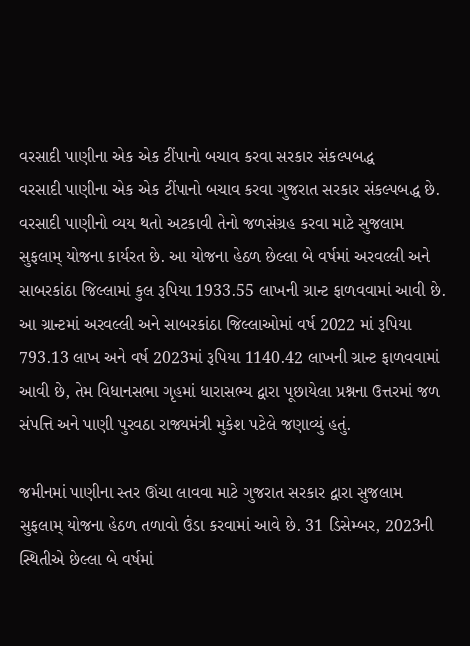વરસાદી પાણીના એક એક ટીંપાનો બચાવ કરવા સરકાર સંકલ્પબદ્ધ
વરસાદી પાણીના એક એક ટીંપાનો બચાવ કરવા ગુજરાત સરકાર સંકલ્પબદ્ધ છે. વરસાદી પાણીનો વ્યય થતો અટકાવી તેનો જળસંગ્રહ કરવા માટે સુજલામ સુફલામ્ યોજના કાર્યરત છે. આ યોજના હેઠળ છેલ્લા બે વર્ષમાં અરવલ્લી અને સાબરકાંઠા જિલ્લામાં કુલ રૂપિયા 1933.55 લાખની ગ્રાન્ટ ફાળવવામાં આવી છે.
આ ગ્રાન્ટમાં અરવલ્લી અને સાબરકાંઠા જિલ્લાઓમાં વર્ષ 2022 માં રૂપિયા 793.13 લાખ અને વર્ષ 2023માં રૂપિયા 1140.42 લાખની ગ્રાન્ટ ફાળવવામાં આવી છે, તેમ વિધાનસભા ગૃહમાં ધારાસભ્ય દ્વારા પૂછાયેલા પ્રશ્નના ઉત્તરમાં જળ સંપત્તિ અને પાણી પુરવઠા રાજ્યમંત્રી મુકેશ પટેલે જણાવ્યું હતું.

જમીનમાં પાણીના સ્તર ઊંચા લાવવા માટે ગુજરાત સરકાર દ્વારા સુજલામ સુફલામ્ યોજના હેઠળ તળાવો ઉંડા કરવામાં આવે છે. 31 ડિસેમ્બર, 2023ની સ્થિતીએ છેલ્લા બે વર્ષમાં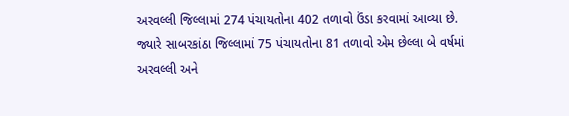અરવલ્લી જિલ્લામાં 274 પંચાયતોના 402 તળાવો ઉંડા કરવામાં આવ્યા છે.
જ્યારે સાબરકાંઠા જિલ્લામાં 75 પંચાયતોના 81 તળાવો એમ છેલ્લા બે વર્ષમાં અરવલ્લી અને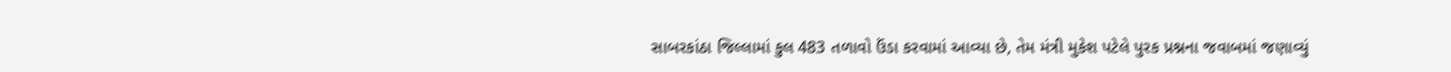સાબરકાંઠા જિલ્લામાં કુલ 483 તળાવો ઉંડા કરવામાં આવ્યા છે, તેમ મંત્રી મુકેશ પટેલે પુરક પ્રશ્નના જવાબમાં જણાવ્યું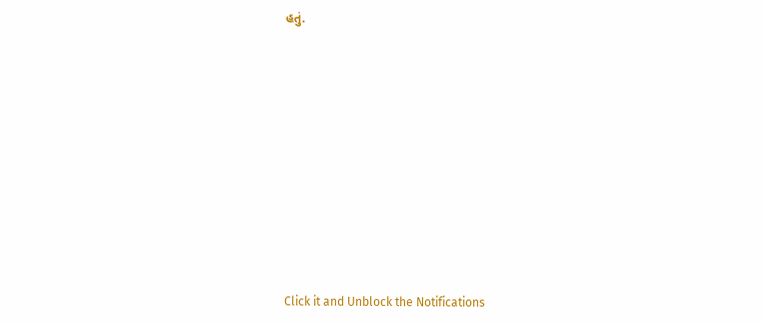હતું.












Click it and Unblock the Notifications